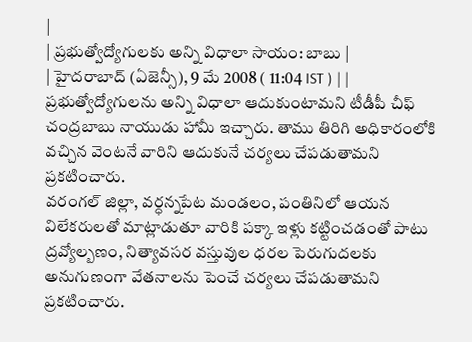|
| ప్రభుత్వోద్యోగులకు అన్ని విధాలా సాయం: బాబు |
| హైదరాబాద్ (ఏజెన్సీ), 9 మే 2008 ( 11:04 IST ) | |
ప్రభుత్వోద్యోగులను అన్ని విధాలా ఆదుకుంటామని టీడీపీ చీఫ్ చంద్రబాబు నాయుడు హామీ ఇచ్చారు. తాము తిరిగి అధికారంలోకి వచ్చిన వెంటనే వారిని ఆదుకునే చర్యలు చేపడుతామని ప్రకటించారు.
వరంగల్ జిల్లా, వర్ధన్నపేట మండలం, పంతినిలో ఆయన విలేకరులతో మాట్లాడుతూ వారికి పక్కా ఇళ్లు కట్టించడంతో పాటు ద్రవ్యోల్బణం, నిత్యావసర వస్తువుల ధరల పెరుగుదలకు అనుగుణంగా వేతనాలను పెంచే చర్యలు చేపడుతామని ప్రకటించారు.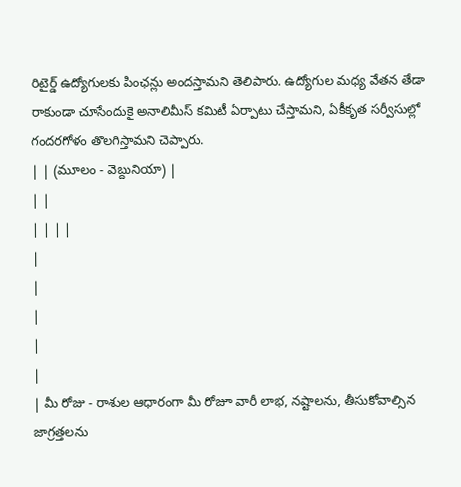రిటైర్డ్ ఉద్యోగులకు పింఛన్లు అందస్తామని తెలిపారు. ఉద్యోగుల మధ్య వేతన తేడా రాకుండా చూసేందుకై అనాలిమీస్ కమిటీ ఏర్పాటు చేస్తామని, ఏకీకృత సర్వీసుల్లో గందరగోళం తొలగిస్తామని చెప్పారు.
| | (మూలం - వెబ్దునియా) |
| |
| | | |
|
|
|
|
|
| మీ రోజు - రాశుల ఆధారంగా మీ రోజూ వారీ లాభ, నష్టాలను, తీసుకోవాల్సిన జాగ్రత్తలను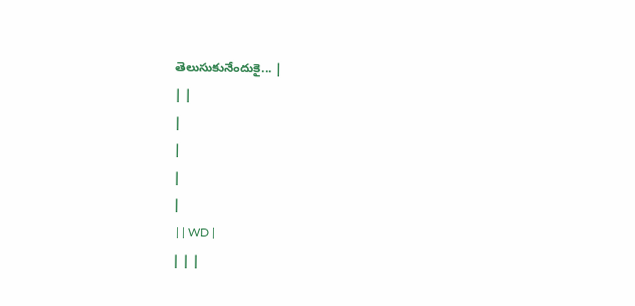తెలుసుకునేందుకై... |
| |
|
|
|
|
 | | WD |
| | |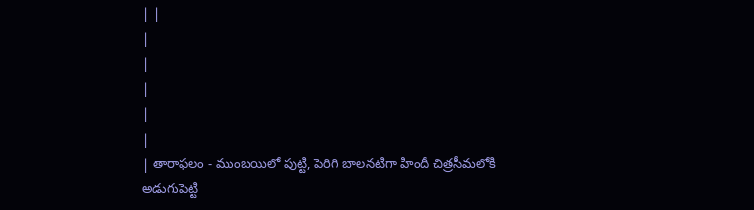| |
|
|
|
|
|
| తారాఫలం - ముంబయిలో పుట్టి, పెరిగి బాలనటిగా హిందీ చిత్రసీమలోకి అడుగుపెట్టి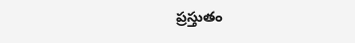ప్రస్తుతం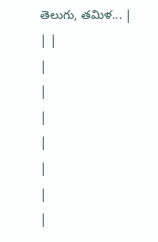తెలుగు, తమిళ... |
| |
|
|
|
|
|
|
|